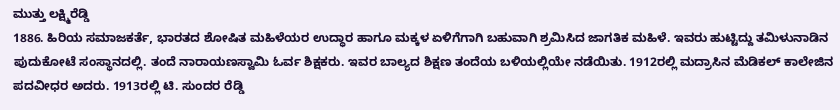ಮುತ್ತು ಲಕ್ಷ್ಮಿರೆಡ್ಡಿ
1886. ಹಿರಿಯ ಸಮಾಜಕರ್ತೆ, ಭಾರತದ ಶೋಷಿತ ಮಹಿಳೆಯರ ಉದ್ಧಾರ ಹಾಗೂ ಮಕ್ಕಳ ಏಳಿಗೆಗಾಗಿ ಬಹುವಾಗಿ ಶ್ರಮಿಸಿದ ಜಾಗತಿಕ ಮಹಿಳೆ. ಇವರು ಹುಟ್ಟಿದ್ದು ತಮಿಳುನಾಡಿನ ಪುದುಕೋಟೆ ಸಂಸ್ಥಾನದಲ್ಲಿ. ತಂದೆ ನಾರಾಯಣಸ್ವಾಮಿ ಓರ್ವ ಶಿಕ್ಷಕರು. ಇವರ ಬಾಲ್ಯದ ಶಿಕ್ಷಣ ತಂದೆಯ ಬಳಿಯಲ್ಲಿಯೇ ನಡೆಯಿತು. 1912ರಲ್ಲಿ ಮದ್ರಾಸಿನ ಮೆಡಿಕಲ್ ಕಾಲೇಜಿನ ಪದವೀಧರ ಅದರು. 1913ರಲ್ಲಿ ಟಿ. ಸುಂದರ ರೆಡ್ಡಿ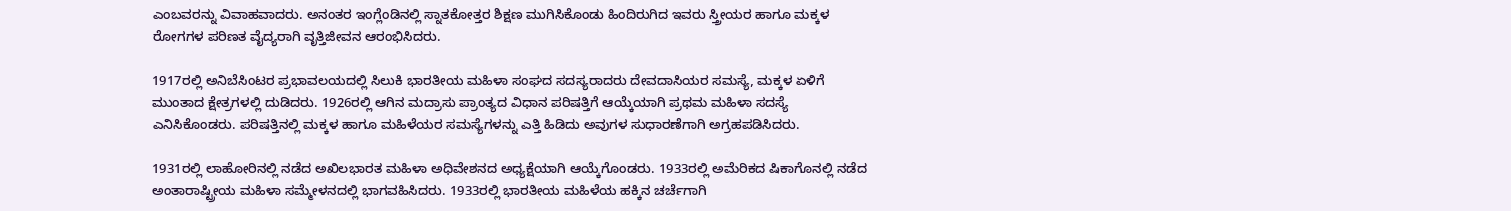ಎಂಬವರನ್ನು ವಿವಾಹವಾದರು. ಅನಂತರ ಇಂಗ್ಲೆಂಡಿನಲ್ಲಿ ಸ್ನಾತಕೋತ್ತರ ಶಿಕ್ಷಣ ಮುಗಿಸಿಕೊಂಡು ಹಿಂದಿರುಗಿದ ಇವರು ಸ್ತ್ರೀಯರ ಹಾಗೂ ಮಕ್ಕಳ ರೋಗಗಳ ಪರಿಣತ ವೈದ್ಯರಾಗಿ ವೃತ್ತಿಜೀವನ ಆರಂಭಿಸಿದರು.

1917ರಲ್ಲಿ ಅನಿಬೆಸಿಂಟರ ಪ್ರಭಾವಲಯದಲ್ಲಿ ಸಿಲುಕಿ ಭಾರತೀಯ ಮಹಿಳಾ ಸಂಘದ ಸದಸ್ಯರಾದರು ದೇವದಾಸಿಯರ ಸಮಸ್ಯೆ, ಮಕ್ಕಳ ಏಳಿಗೆ ಮುಂತಾದ ಕ್ಷೇತ್ರಗಳಲ್ಲಿ ದುಡಿದರು. 1926ರಲ್ಲಿ ಆಗಿನ ಮದ್ರಾಸು ಪ್ರಾಂತ್ಯದ ವಿಧಾನ ಪರಿಷತ್ತಿಗೆ ಆಯ್ಕೆಯಾಗಿ ಪ್ರಥಮ ಮಹಿಳಾ ಸದಸ್ಯೆ ಎನಿಸಿಕೊಂಡರು. ಪರಿಷತ್ತಿನಲ್ಲಿ ಮಕ್ಕಳ ಹಾಗೂ ಮಹಿಳೆಯರ ಸಮಸ್ಯೆಗಳನ್ನು ಎತ್ತಿ ಹಿಡಿದು ಅವುಗಳ ಸುಧಾರಣೆಗಾಗಿ ಅಗ್ರಹಪಡಿಸಿದರು.

1931ರಲ್ಲಿ ಲಾಹೋರಿನಲ್ಲಿ ನಡೆದ ಅಖಿಲಭಾರತ ಮಹಿಳಾ ಅಧಿವೇಶನದ ಅಧ್ಯಕ್ಷೆಯಾಗಿ ಆಯ್ಕೆಗೊಂಡರು. 1933ರಲ್ಲಿ ಅಮೆರಿಕದ ಷಿಕಾಗೊನಲ್ಲಿ ನಡೆದ ಅಂತಾರಾಷ್ಟ್ರೀಯ ಮಹಿಳಾ ಸಮ್ಮೇಳನದಲ್ಲಿ ಭಾಗವಹಿಸಿದರು. 1933ರಲ್ಲಿ ಭಾರತೀಯ ಮಹಿಳೆಯ ಹಕ್ಕಿನ ಚರ್ಚೆಗಾಗಿ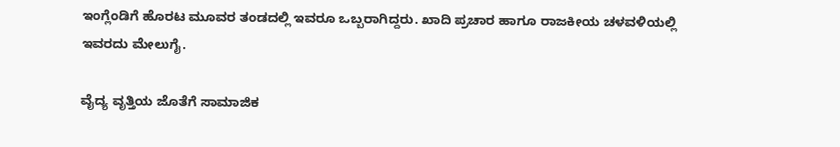ಇಂಗ್ಲೆಂಡಿಗೆ ಹೊರಟ ಮೂವರ ತಂಡದಲ್ಲಿ ಇವರೂ ಒಬ್ಬರಾಗಿದ್ದರು. ಖಾದಿ ಪ್ರಚಾರ ಹಾಗೂ ರಾಜಕೀಯ ಚಳವಳಿಯಲ್ಲಿ ಇವರದು ಮೇಲುಗೈ.

ವೈದ್ಯ ವೃತ್ತಿಯ ಜೊತೆಗೆ ಸಾಮಾಜಿಕ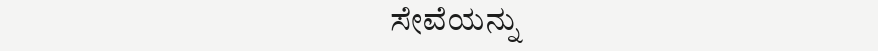ಸೇವೆಯನ್ನು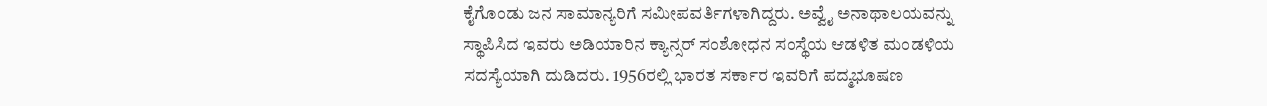ಕೈಗೊಂಡು ಜನ ಸಾಮಾನ್ಯರಿಗೆ ಸಮೀಪವರ್ತಿಗಳಾಗಿದ್ದರು. ಅವ್ವೈ ಅನಾಥಾಲಯವನ್ನು ಸ್ಥಾಪಿಸಿದ ಇವರು ಅಡಿಯಾರಿನ ಕ್ಯಾನ್ಸರ್ ಸಂಶೋಧನ ಸಂಸ್ಥೆಯ ಆಡಳಿತ ಮಂಡಳಿಯ ಸದಸ್ಯೆಯಾಗಿ ದುಡಿದರು. 1956ರಲ್ಲಿ ಭಾರತ ಸರ್ಕಾರ ಇವರಿಗೆ ಪದ್ಮಭೂಷಣ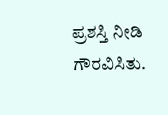ಪ್ರಶಸ್ತಿ ನೀಡಿ ಗೌರವಿಸಿತು.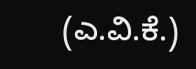(ಎ.ವಿ.ಕೆ.)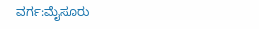ವರ್ಗ:ಮೈಸೂರು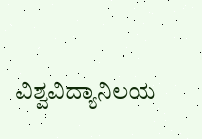ವಿಶ್ವವಿದ್ಯಾನಿಲಯ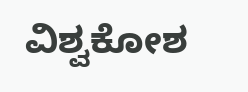ವಿಶ್ವಕೋಶ